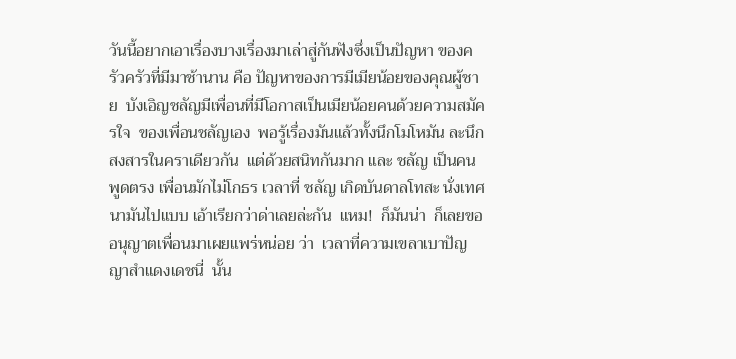วันนี้อยากเอาเรื่องบางเรื่องมาเล่าสู่กันฟังซึ่งเป็นปัญหา ของครัวครัวที่มีมาช้านาน คือ ปัญหาของการมีเมียน้อยของคุณผู้ชาย  บังเอิญชลัญมีเพื่อนที่มีโอกาสเป็นเมียน้อยคนด้วยความสมัครใจ  ของเพื่อนชลัญเอง  พอรู้เรื่องมันแล้วทั้งนึกโมโหมัน ละนึกสงสารในคราเดียวกัน  แต่ด้วยสนิทกันมาก และ ชลัญ เป็นคนพูดตรง เพื่อนมักไม่โกธร เวลาที่ ชลัญ เกิดบันดาลโทสะ นั่งเทศนามันไปแบบ เอ้าเรียกว่าด่าเลยล่ะกัน  แหม!  ก็มันน่า  ก็เลยขออนุญาตเพื่อนมาเผยแพร่หน่อย ว่า  เวลาที่ความเขลาเบาปัญญาสำแดงเดชนี่  นั้น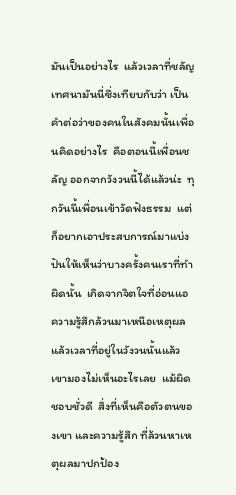มันเป็นอย่างไร  แล้วเวลาที่ชลัญเทศนามันนี่ซึ่งเทียบกับว่า เป็นคำต่อว่าของคนในสังคมนั้นเพื่อนคิดอย่างไร  คือตอนนี้เพื่อนชลัญ ออกจากวังวนนี้ได้แล้วน่ะ  ทุกวันนี้เพื่อนเข้าวัดฟังธรรม  แต่ก็อยากเอาประสบการณ์มาแบ่งปันให้เห็นว่าบางครั้งคนเราที่ทำผิดนั้น  เกิดจากจิตใจที่อ่อนแอ  ความรู้สึกล้วนมาเหนือเหตุผล  แล้วเวลาที่อยู่ในวังวนนั้นแล้ว เขามองไม่เห็นอะไรเลย  แม้ผิด ชอบชั่วดี  สิ่งที่เห็นคือตัวตนของเขา และความรู้สึก ที่ล้วนหาเหตุผลมาปกป้อง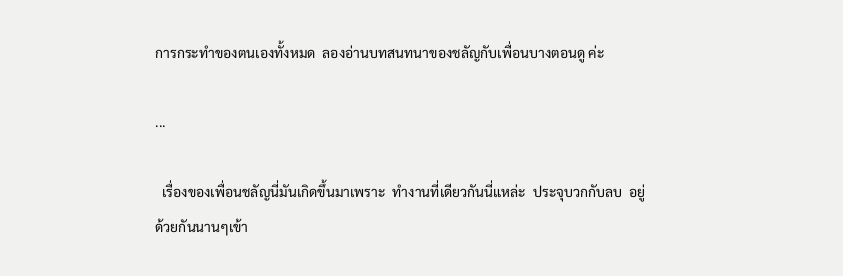การกระทำของตนเองทั้งหมด  ลองอ่านบทสนทนาของชลัญกับเพื่อนบางตอนดู ค่ะ

...

  เรื่องของเพื่อนชลัญนี่มันเกิดขึ้นมาเพราะ  ทำงานที่เดียวกันนี่แหล่ะ  ประจุบวกกับลบ  อยู่ด้วยกันนานๆเข้า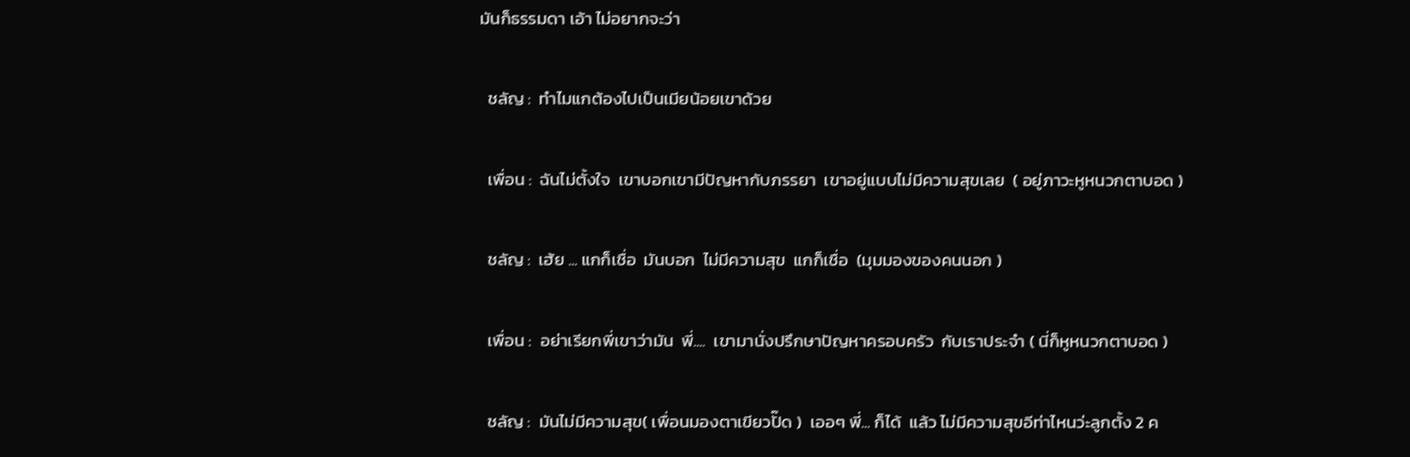มันก็ธรรมดา เอ้า ไม่อยากจะว่า

  ชลัญ :  ทำไมแกต้องไปเป็นเมียน้อยเขาด้วย

  เพื่อน :  ฉันไม่ตั้งใจ  เขาบอกเขามีปัญหากับภรรยา  เขาอยู่แบบไม่มีความสุขเลย  ( อยู่ภาวะหูหนวกตาบอด )

  ชลัญ :  เฮ้ย ... แกก็เชื่อ  มันบอก  ไม่มีความสุข  แกก็เชื่อ  (มุมมองของคนนอก )

  เพื่อน :  อย่าเรียกพี่เขาว่ามัน  พี่....  เขามานั่งปรึกษาปัญหาครอบครัว  กับเราประจำ ( นี่ก็หูหนวกตาบอด )

  ชลัญ :  มันไม่มีความสุข( เพื่อนมองตาเขียวปั๊ด )  เออๆ พี่... ก็ได้  แล้ว ไม่มีความสุขอีท่าไหนว่ะลูกตั้ง 2 ค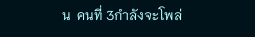น  คนที่ 3กำลังจะโพล่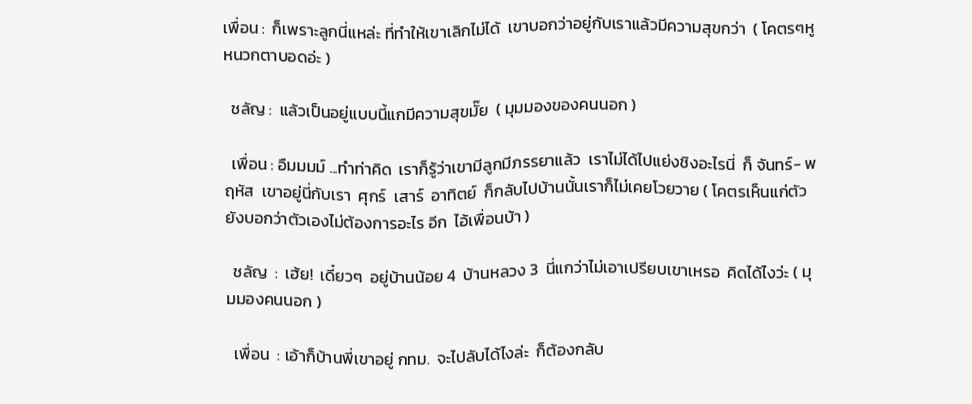เพื่อน :  ก็เพราะลูกนี่แหล่ะ ที่ทำให้เขาเลิกไม่ได้  เขาบอกว่าอยู่กับเราแล้วมีความสุขกว่า  ( โคตรๆหูหนวกตาบอดอ่ะ )

  ชลัญ :  แล้วเป็นอยู่แบบนี้แกมีความสุขมั๊ย  ( มุมมองของคนนอก )

  เพื่อน : อืมมมม์ ...ทำท่าคิด  เราก็รู้ว่าเขามีลูกมีภรรยาแล้ว  เราไม่ได้ไปแย่งชิงอะไรนี่  ก็ จันทร์- พฤหัส  เขาอยู่นี่กับเรา  ศุกร์  เสาร์  อาทิตย์  ก็กลับไปบ้านนั้นเราก็ไม่เคยโวยวาย ( โคตรเห็นแก่ตัว  ยังบอกว่าตัวเองไม่ต้องการอะไร อีก  ไอ้เพื่อนบ้า )

  ชลัญ  :  เฮ้ย!  เดี๋ยวๆ  อยู่บ้านน้อย 4  บ้านหลวง 3  นี่แกว่าไม่เอาเปรียบเขาเหรอ  คิดได้ไงว่ะ ( มุมมองคนนอก )

  เพื่อน  : เอ้าก็บ้านพี่เขาอยู่ กทม.  จะไปลับได้ไงล่ะ  ก็ต้องกลับ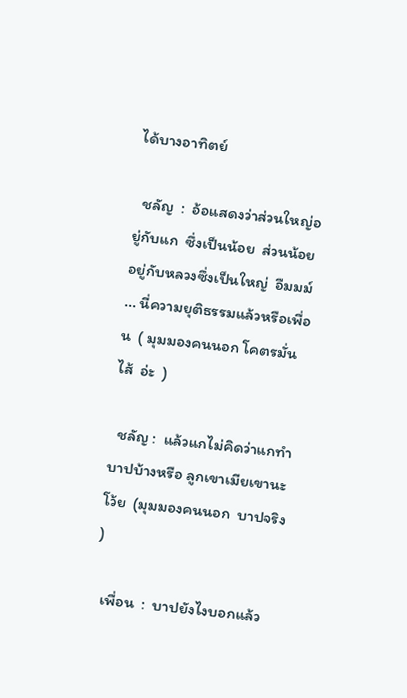ได้บางอาทิตย์

  ชลัญ  :  อ้อแสดงว่าส่วนใหญ่อยู่กับแก  ซึ่งเป็นน้อย  ส่วนน้อยอยู่กับหลวงซึ่งเป็นใหญ่  อืมมม์ ... นี่ความยุติธรรมแล้วหรือเพื่อน  ( มุมมองคนนอก โคตรมั่นไส้  อ่ะ  )

  ชลัญ :  แล้วแกไม่คิดว่าแกทำบาปบ้างหรือ ลูกเขาเมียเขานะโว้ย  (มุมมองคนนอก  บาปจริง )

  เพื่อน  :  บาปยังไงบอกแล้ว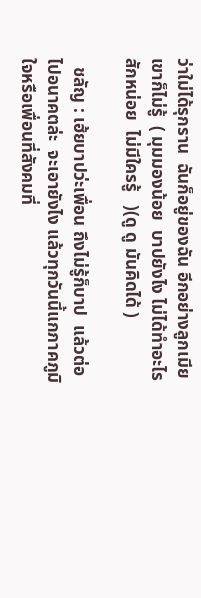ว่าใม่ได้รุกราน  ฉันก็อยู่ของฉัน อีกอย่างลูกเมียเขาก็ไม่รู้  ( มุมมองน้อย  บาปยังไง ไม่ได้ทำอะไรสักหน่อย  ไม่มีใครรู้   )(ดู ดู มันคิดได้ )

  ชลัญ : เฮ้ยบาปว่ะเพื่อน ถึงไม่รู้ก็บาป  แล้วต่อไปอนาคตล่ะ  จะเอายังไง แล้วทุกวันนี้แกภาคภูมิใจหรือเพื่อนที่สังคมที่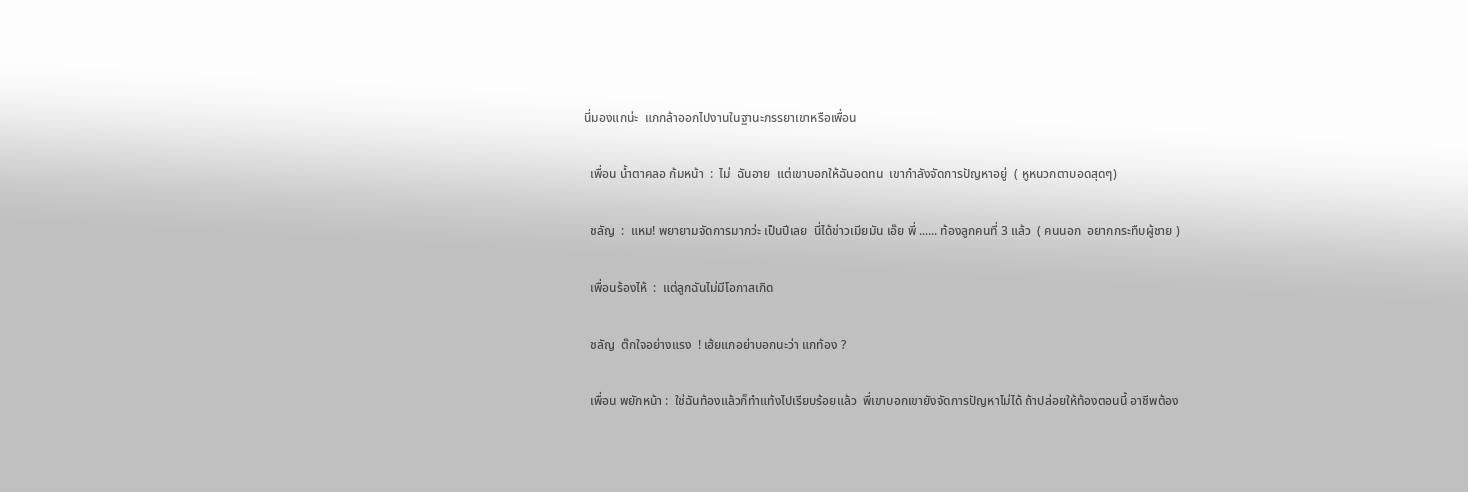นี่มองแกน่ะ  แกกล้าออกไปงานในฐานะภรรยาเขาหรือเพื่อน

  เพื่อน น้ำตาคลอ ก้มหน้า  :  ไม่  ฉันอาย  แต่เขาบอกให้ฉันอดทน  เขากำลังจัดการปัญหาอยู่  ( หูหนวกตาบอดสุดๆ)

  ชลัญ  :  แหม! พยายามจัดการมากว่ะ เป็นปีเลย  นี่ได้ข่าวเมียมัน เอ๊ย พี่ ...... ท้องลูกคนที่ 3 แล้ว  ( คนนอก  อยากกระทืบผู้ชาย )

  เพื่อนร้องไห้  :  แต่ลูกฉันไม่มีโอกาสเกิด

  ชลัญ  ต๊กใจอย่างแรง  ! เฮ้ยแกอย่าบอกนะว่า แกท้อง ?

  เพื่อน พยักหน้า :  ใช่ฉันท้องแล้วก็ทำแท้งไปเรียบร้อยแล้ว  พี่เขาบอกเขายังจัดการปัญหาไม่ได้ ถ้าปล่อยให้ท้องตอนนี้ อาชีพต้อง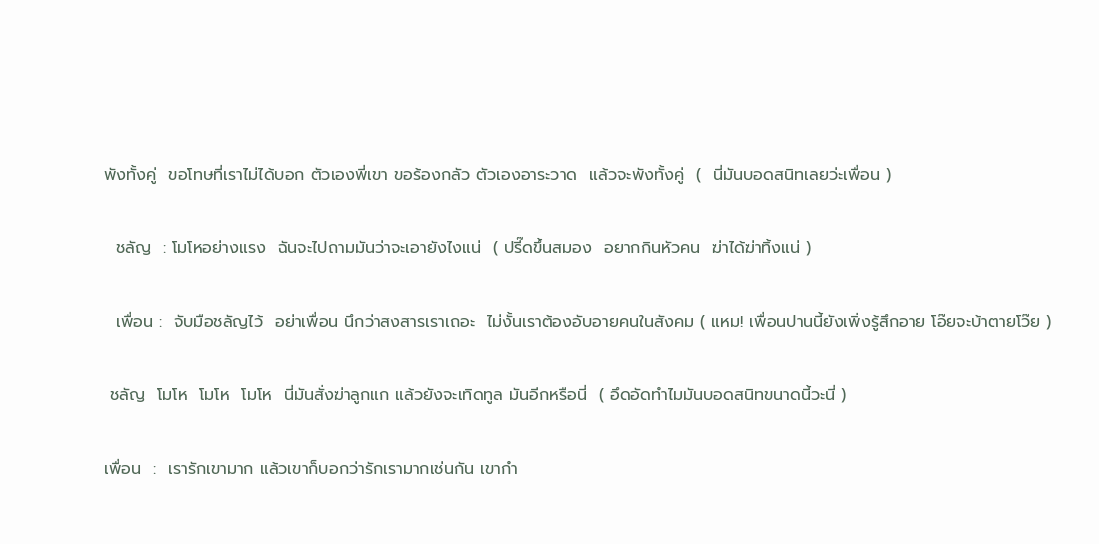พังทั้งคู่  ขอโทษที่เราไม่ได้บอก ตัวเองพี่เขา ขอร้องกลัว ตัวเองอาระวาด  แล้วจะพังทั้งคู่  (  นี่มันบอดสนิทเลยว่ะเพื่อน )

  ชลัญ  : โมโหอย่างแรง  ฉันจะไปถามมันว่าจะเอายังไงแน่  ( ปรี๊ดขึ้นสมอง  อยากกินหัวคน  ฆ่าได้ฆ่าทิ้งแน่ )

  เพื่อน :  จับมือชลัญไว้  อย่าเพื่อน นึกว่าสงสารเราเถอะ  ไม่งั้นเราต้องอับอายคนในสังคม ( แหม! เพื่อนปานนี้ยังเพิ่งรู้สึกอาย โอ๊ยจะบ้าตายโว๊ย )

 ชลัญ  โมโห  โมโห  โมโห  นี่มันสั่งฆ่าลูกแก แล้วยังจะเทิดทูล มันอีกหรือนี่  ( อึดอัดทำไมมันบอดสนิทขนาดนี้วะนี่ )

เพื่อน  :  เรารักเขามาก แล้วเขาก็บอกว่ารักเรามากเช่นกัน เขากำ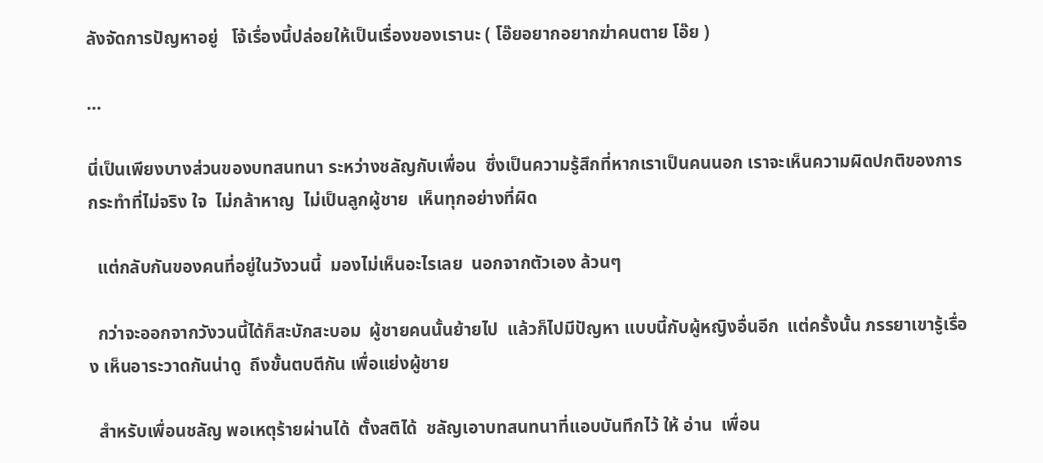ลังจัดการปัญหาอยู่   โจ้เรื่องนี้ปล่อยให้เป็นเรื่องของเรานะ ( โอ๊ยอยากอยากฆ่าคนตาย โอ๊ย )

...

นี่เป็นเพียงบางส่วนของบทสนทนา ระหว่างชลัญกับเพื่อน  ซึ่งเป็นความรู้สึกที่หากเราเป็นคนนอก เราจะเห็นความผิดปกติของการกระทำที่ไม่จริง ใจ  ไม่กล้าหาญ  ไม่เป็นลูกผู้ชาย  เห็นทุกอย่างที่ผิด

  แต่กลับกันของคนที่อยู่ในวังวนนี้  มองไม่เห็นอะไรเลย  นอกจากตัวเอง ล้วนๆ

  กว่าจะออกจากวังวนนี้ได้ก็สะบักสะบอม  ผู้ชายคนนั้นย้ายไป  แล้วก็ไปมีปัญหา แบบนี้กับผู้หญิงอื่นอีก  แต่ครั้งนั้น ภรรยาเขารู้เรื่อง เห็นอาระวาดกันน่าดู  ถึงขั้นตบตีกัน เพื่อแย่งผู้ชาย

  สำหรับเพื่อนชลัญ พอเหตุร้ายผ่านได้  ตั้งสติได้  ชลัญเอาบทสนทนาที่แอบบันทึกไว้ ให้ อ่าน  เพื่อน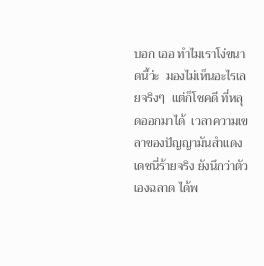บอก เออ ทำไมเราโง่ขนาดนี้ว่ะ  มองไม่เห็นอะไรเลยจริงๆ  แต่ก็โชคดี ที่หลุดออกมาได้  เวลาความเขลาของปัญญามันสำแดงเดชนี่ร้ายจริง ยังนึกว่าตัวเองฉลาด ได้พ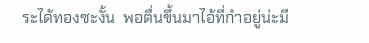ระได้ทองซะงั้น  พอตื่นขึ้นมาไอ้ที่กำอยู่น่ะมี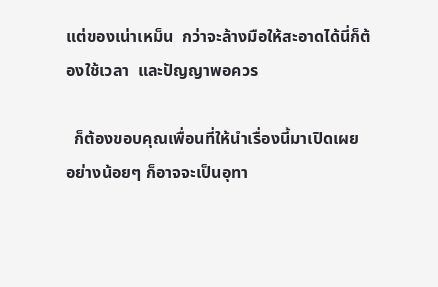แต่ของเน่าเหม็น  กว่าจะล้างมือให้สะอาดได้นี่ก็ต้องใช้เวลา  และปัญญาพอควร

  ก็ต้องขอบคุณเพื่อนที่ให้นำเรื่องนี้มาเปิดเผย  อย่างน้อยๆ ก็อาจจะเป็นอุทา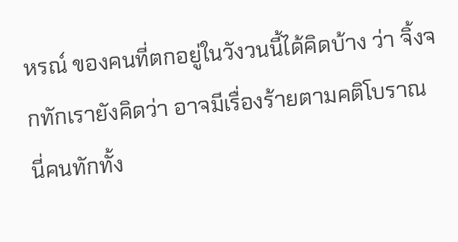หรณ์ ของคนที่ตกอยู่ในวังวนนี้ได้คิดบ้าง ว่า จิ้งจกทักเรายังคิดว่า อาจมีเรื่องร้ายตามคติโบราณ นี่คนทักทั้ง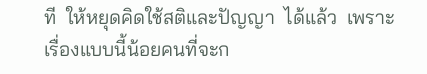ที  ให้หยุดคิดใช้สติและปัญญา  ได้แล้ว  เพราะเรื่องแบบนี้น้อยคนที่จะก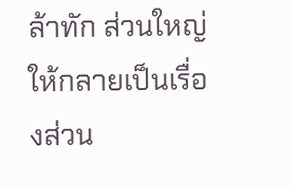ล้าทัก ส่วนใหญ่ให้กลายเป็นเรื่องส่วน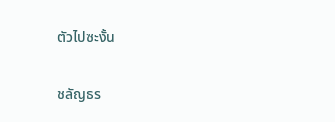ตัวไปซะงั้น

ชลัญธร